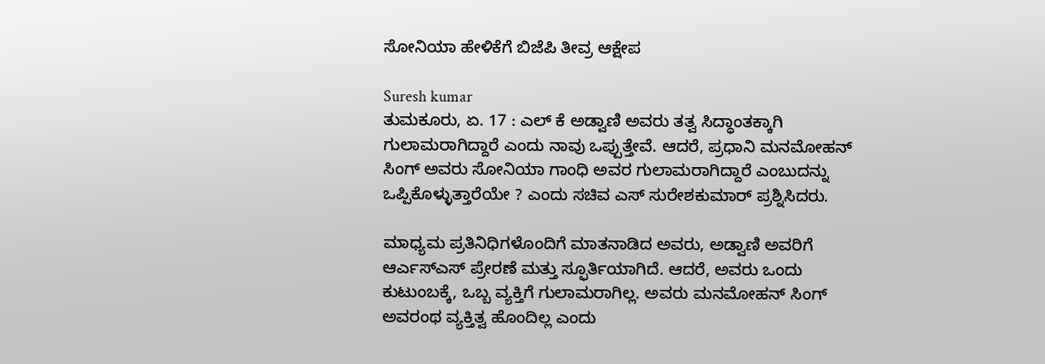ಸೋನಿಯಾ ಹೇಳಿಕೆಗೆ ಬಿಜೆಪಿ ತೀವ್ರ ಆಕ್ಷೇಪ

Suresh kumar
ತುಮಕೂರು, ಏ. 17 : ಎಲ್ ಕೆ ಅಡ್ವಾಣಿ ಅವರು ತತ್ವ ಸಿದ್ಧಾಂತಕ್ಕಾಗಿ ಗುಲಾಮರಾಗಿದ್ದಾರೆ ಎಂದು ನಾವು ಒಪ್ಪುತ್ತೇವೆ. ಆದರೆ, ಪ್ರಧಾನಿ ಮನಮೋಹನ್ ಸಿಂಗ್ ಅವರು ಸೋನಿಯಾ ಗಾಂಧಿ ಅವರ ಗುಲಾಮರಾಗಿದ್ದಾರೆ ಎಂಬುದನ್ನು ಒಪ್ಪಿಕೊಳ್ಳುತ್ತಾರೆಯೇ ? ಎಂದು ಸಚಿವ ಎಸ್ ಸುರೇಶಕುಮಾರ್ ಪ್ರಶ್ನಿಸಿದರು.

ಮಾಧ್ಯಮ ಪ್ರತಿನಿಧಿಗಳೊಂದಿಗೆ ಮಾತನಾಡಿದ ಅವರು, ಅಡ್ವಾಣಿ ಅವರಿಗೆ ಆರ್ಎಸ್ಎಸ್ ಪ್ರೇರಣೆ ಮತ್ತು ಸ್ಫೂರ್ತಿಯಾಗಿದೆ. ಆದರೆ, ಅವರು ಒಂದು ಕುಟುಂಬಕ್ಕೆ, ಒಬ್ಬ ವ್ಯಕ್ತಿಗೆ ಗುಲಾಮರಾಗಿಲ್ಲ. ಅವರು ಮನಮೋಹನ್ ಸಿಂಗ್ ಅವರಂಥ ವ್ಯಕ್ತಿತ್ವ ಹೊಂದಿಲ್ಲ ಎಂದು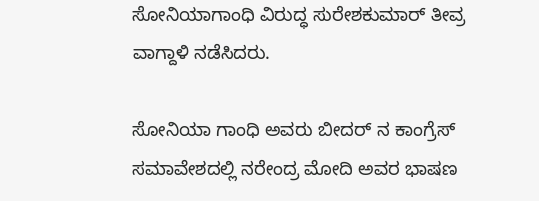ಸೋನಿಯಾಗಾಂಧಿ ವಿರುದ್ಧ ಸುರೇಶಕುಮಾರ್ ತೀವ್ರ ವಾಗ್ದಾಳಿ ನಡೆಸಿದರು.

ಸೋನಿಯಾ ಗಾಂಧಿ ಅವರು ಬೀದರ್ ನ ಕಾಂಗ್ರೆಸ್ ಸಮಾವೇಶದಲ್ಲಿ ನರೇಂದ್ರ ಮೋದಿ ಅವರ ಭಾಷಣ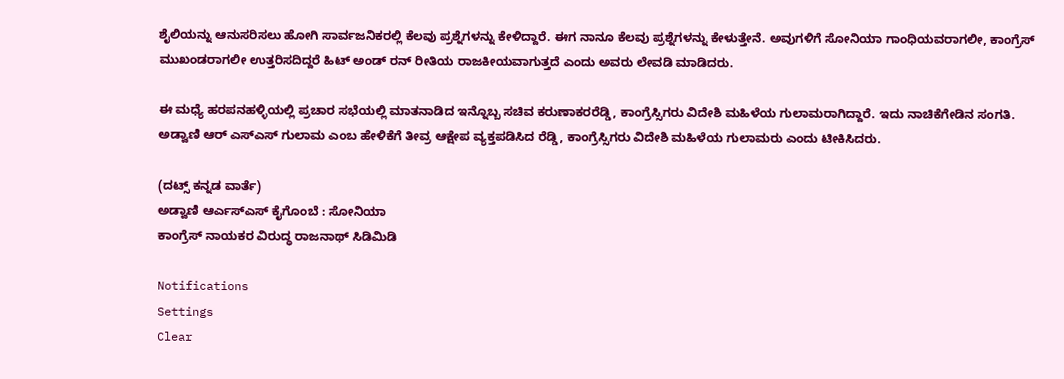ಶೈಲಿಯನ್ನು ಆನುಸರಿಸಲು ಹೋಗಿ ಸಾರ್ವಜನಿಕರಲ್ಲಿ ಕೆಲವು ಪ್ರಶ್ನೆಗಳನ್ನು ಕೇಳಿದ್ದಾರೆ. ಈಗ ನಾನೂ ಕೆಲವು ಪ್ರಶ್ನೆಗಳನ್ನು ಕೇಳುತ್ತೇನೆ. ಅವುಗಳಿಗೆ ಸೋನಿಯಾ ಗಾಂಧಿಯವರಾಗಲೀ, ಕಾಂಗ್ರೆಸ್ ಮುಖಂಡರಾಗಲೀ ಉತ್ತರಿಸದಿದ್ದರೆ ಹಿಟ್ ಅಂಡ್ ರನ್ ರೀತಿಯ ರಾಜಕೀಯವಾಗುತ್ತದೆ ಎಂದು ಅವರು ಲೇವಡಿ ಮಾಡಿದರು.

ಈ ಮಧ್ಯೆ ಹರಪನಹಳ್ಳಿಯಲ್ಲಿ ಪ್ರಚಾರ ಸಭೆಯಲ್ಲಿ ಮಾತನಾಡಿದ ಇನ್ನೊಬ್ಬ ಸಚಿವ ಕರುಣಾಕರರೆಡ್ಡಿ, ಕಾಂಗ್ರೆಸ್ಸಿಗರು ವಿದೇಶಿ ಮಹಿಳೆಯ ಗುಲಾಮರಾಗಿದ್ದಾರೆ. ಇದು ನಾಚಿಕೆಗೇಡಿನ ಸಂಗತಿ. ಅಡ್ವಾಣಿ ಆರ್ ಎಸ್ಎಸ್ ಗುಲಾಮ ಎಂಬ ಹೇಳಿಕೆಗೆ ತೀವ್ರ ಆಕ್ಷೇಪ ವ್ಯಕ್ತಪಡಿಸಿದ ರೆಡ್ಡಿ, ಕಾಂಗ್ರೆಸ್ಸಿಗರು ವಿದೇಶಿ ಮಹಿಳೆಯ ಗುಲಾಮರು ಎಂದು ಟೀಕಿಸಿದರು.

(ದಟ್ಸ್ ಕನ್ನಡ ವಾರ್ತೆ)
ಅಡ್ವಾಣಿ ಆರ್ಎಸ್ಎಸ್ ಕೈಗೊಂಬೆ : ಸೋನಿಯಾ
ಕಾಂಗ್ರೆಸ್ ನಾಯಕರ ವಿರುದ್ಧ ರಾಜನಾಥ್ ಸಿಡಿಮಿಡಿ

Notifications
Settings
Clear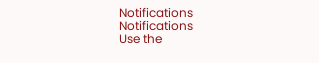Notifications
Notifications
Use the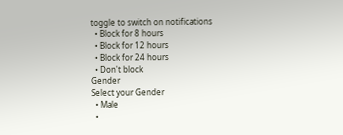toggle to switch on notifications
  • Block for 8 hours
  • Block for 12 hours
  • Block for 24 hours
  • Don't block
Gender
Select your Gender
  • Male
  •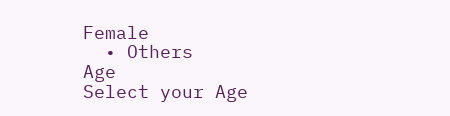Female
  • Others
Age
Select your Age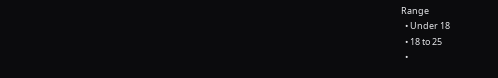Range
  • Under 18
  • 18 to 25
  •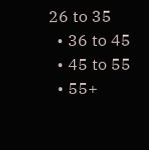26 to 35
  • 36 to 45
  • 45 to 55
  • 55+